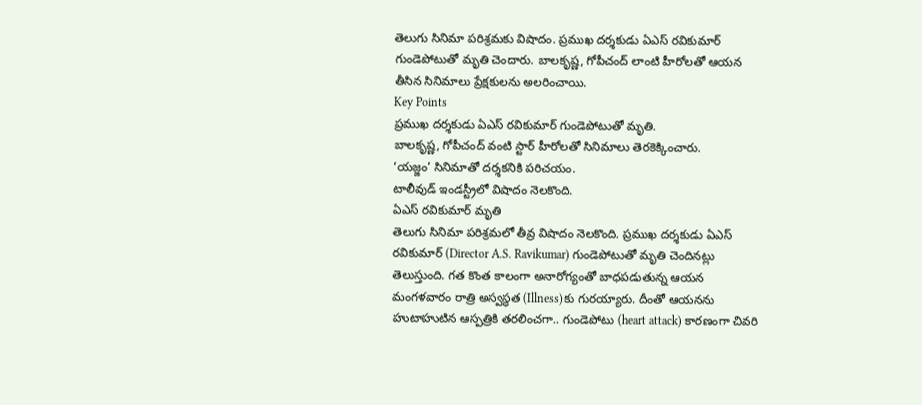తెలుగు సినిమా పరిశ్రమకు విషాదం. ప్రముఖ దర్శకుడు ఏఎస్ రవికుమార్ గుండెపోటుతో మృతి చెందారు. బాలకృష్ణ, గోపీచంద్ లాంటి హీరోలతో ఆయన తీసిన సినిమాలు ప్రేక్షకులను అలరించాయి.
Key Points
ప్రముఖ దర్శకుడు ఏఎస్ రవికుమార్ గుండెపోటుతో మృతి.
బాలకృష్ణ, గోపీచంద్ వంటి స్టార్ హీరోలతో సినిమాలు తెరకెక్కించారు.
‘యజ్జం’ సినిమాతో దర్శకనికి పరిచయం.
టాలీవుడ్ ఇండస్ట్రీలో విషాదం నెలకొంది.
ఏఎస్ రవికుమార్ మృతి
తెలుగు సినిమా పరిశ్రమలో తీవ్ర విషాదం నెలకొంది. ప్రముఖ దర్శకుడు ఏఎస్ రవికుమార్ (Director A.S. Ravikumar) గుండెపోటుతో మృతి చెందినట్లు తెలుస్తుంది. గత కొంత కాలంగా అనారోగ్యంతో బాధపడుతున్న ఆయన మంగళవారం రాత్రి అస్వస్థత (Illness)కు గురయ్యారు. దీంతో ఆయనను హుటాహుటిన ఆస్పత్రికి తరలించగా.. గుండెపోటు (heart attack) కారణంగా చివరి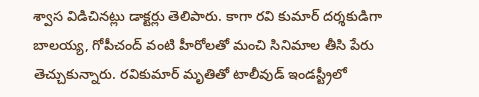శ్వాస విడిచినట్లు డాక్టర్లు తెలిపారు. కాగా రవి కుమార్ దర్శకుడిగా బాలయ్య, గోపీచంద్ వంటి హీరోలతో మంచి సినిమాల తీసి పేరు తెచ్చుకున్నారు. రవికుమార్ మృతితో టాలీవుడ్ ఇండస్ట్రీలో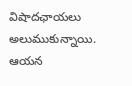విషాదఛాయలు అలుముకున్నాయి. ఆయన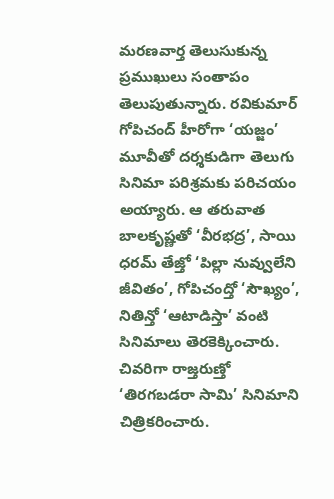మరణవార్త తెలుసుకున్న ప్రముఖులు సంతాపం తెలుపుతున్నారు. రవికుమార్ గోపిచంద్ హీరోగా ‘యజ్జం’ మూవీతో దర్శకుడిగా తెలుగు సినిమా పరిశ్రమకు పరిచయం అయ్యారు. ఆ తరువాత బాలకృష్ణతో ‘వీరభద్ర’, సాయి ధరమ్ తేజ్తో ‘పిల్లా నువ్వులేని జీవితం’, గోపిచంద్తో ‘సౌఖ్యం’, నితిన్తో ‘ఆటాడిస్తా’ వంటి సినిమాలు తెరకెక్కించారు. చివరిగా రాజ్తరుణ్తో ‘తిరగబడరా సామి’ సినిమాని చిత్రికరించారు.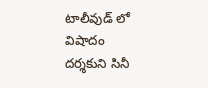టాలీవుడ్ లో విషాదం
దర్శకుని సినీ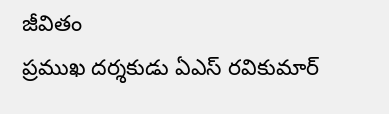జీవితం
ప్రముఖ దర్శకుడు ఏఎస్ రవికుమార్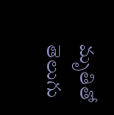మృతితో తెలుగు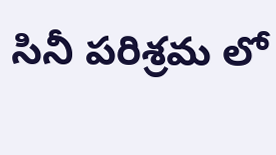సినీ పరిశ్రమ లో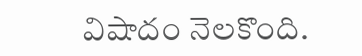విషాదం నెలకొంది.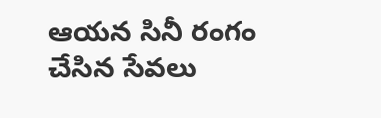ఆయన సినీ రంగం చేసిన సేవలు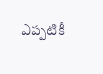ఎప్పటికీ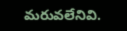మరువలేనివి.